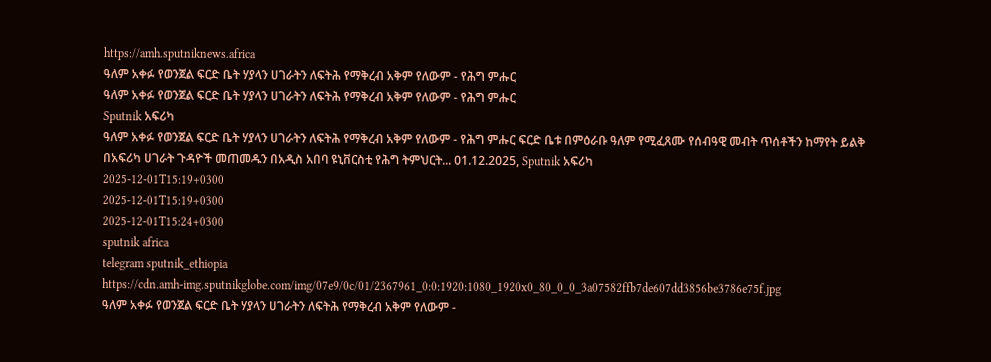https://amh.sputniknews.africa
ዓለም አቀፉ የወንጀል ፍርድ ቤት ሃያላን ሀገራትን ለፍትሕ የማቅረብ አቅም የለውም - የሕግ ምሑር
ዓለም አቀፉ የወንጀል ፍርድ ቤት ሃያላን ሀገራትን ለፍትሕ የማቅረብ አቅም የለውም - የሕግ ምሑር
Sputnik አፍሪካ
ዓለም አቀፉ የወንጀል ፍርድ ቤት ሃያላን ሀገራትን ለፍትሕ የማቅረብ አቅም የለውም - የሕግ ምሑር ፍርድ ቤቱ በምዕራቡ ዓለም የሚፈጸሙ የሰብዓዊ መብት ጥሰቶችን ከማየት ይልቅ በአፍሪካ ሀገራት ጉዳዮች መጠመዱን በአዲስ አበባ ዩኒቨርስቲ የሕግ ትምህርት... 01.12.2025, Sputnik አፍሪካ
2025-12-01T15:19+0300
2025-12-01T15:19+0300
2025-12-01T15:24+0300
sputnik africa
telegram sputnik_ethiopia
https://cdn.amh-img.sputnikglobe.com/img/07e9/0c/01/2367961_0:0:1920:1080_1920x0_80_0_0_3a07582ffb7de607dd3856be3786e75f.jpg
ዓለም አቀፉ የወንጀል ፍርድ ቤት ሃያላን ሀገራትን ለፍትሕ የማቅረብ አቅም የለውም -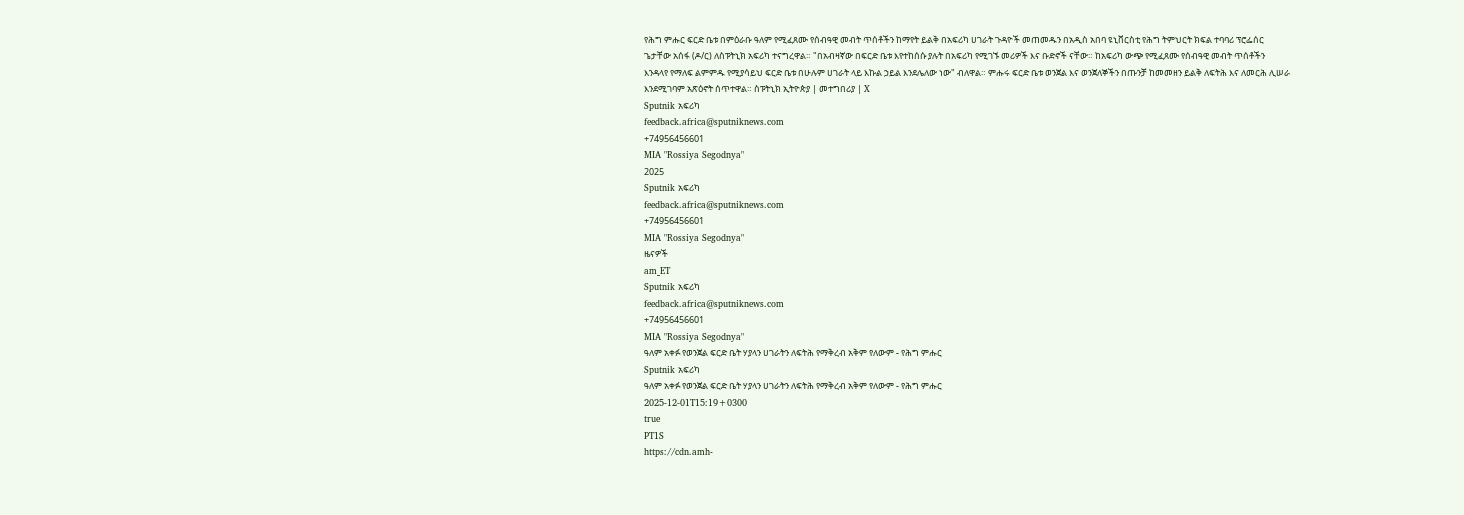የሕግ ምሑር ፍርድ ቤቱ በምዕራቡ ዓለም የሚፈጸሙ የሰብዓዊ መብት ጥሰቶችን ከማየት ይልቅ በአፍሪካ ሀገራት ጉዳዮች መጠመዱን በአዲስ አበባ ዩኒቨርስቲ የሕግ ትምህርት ክፍል ተባባሪ ፕሮፌሰር ጌታቸው አሰፋ (ዶ/ር) ለስፑትኒክ አፍሪካ ተናግረዋል። "በአብዛኛው በፍርድ ቤቱ እየተከሰሱ ያሉት በአፍሪካ የሚገኙ መሪዎች እና ቡድኖች ናቸው። ከአፍሪካ ውጭ የሚፈጸሙ የሰብዓዊ መብት ጥሰቶችን እንዳላየ የማለፍ ልምምዱ የሚያሳይህ ፍርድ ቤቱ በሁሉም ሀገራት ላይ እኩል ኃይል እንደሌለው ነው" ብለዋል። ምሑሩ ፍርድ ቤቱ ወንጀል እና ወንጀለኞችን በጡንቻ ከመመዘን ይልቅ ለፍትሕ እና ለመርሕ ሊሠራ እንደሚገባም አጽዕኖት ሰጥተዋል። ስፑትኒክ ኢትዮጵያ | መተግበሪያ | X
Sputnik አፍሪካ
feedback.africa@sputniknews.com
+74956456601
MIA "Rossiya Segodnya"
2025
Sputnik አፍሪካ
feedback.africa@sputniknews.com
+74956456601
MIA "Rossiya Segodnya"
ዜናዎች
am_ET
Sputnik አፍሪካ
feedback.africa@sputniknews.com
+74956456601
MIA "Rossiya Segodnya"
ዓለም አቀፉ የወንጀል ፍርድ ቤት ሃያላን ሀገራትን ለፍትሕ የማቅረብ አቅም የለውም - የሕግ ምሑር
Sputnik አፍሪካ
ዓለም አቀፉ የወንጀል ፍርድ ቤት ሃያላን ሀገራትን ለፍትሕ የማቅረብ አቅም የለውም - የሕግ ምሑር
2025-12-01T15:19+0300
true
PT1S
https://cdn.amh-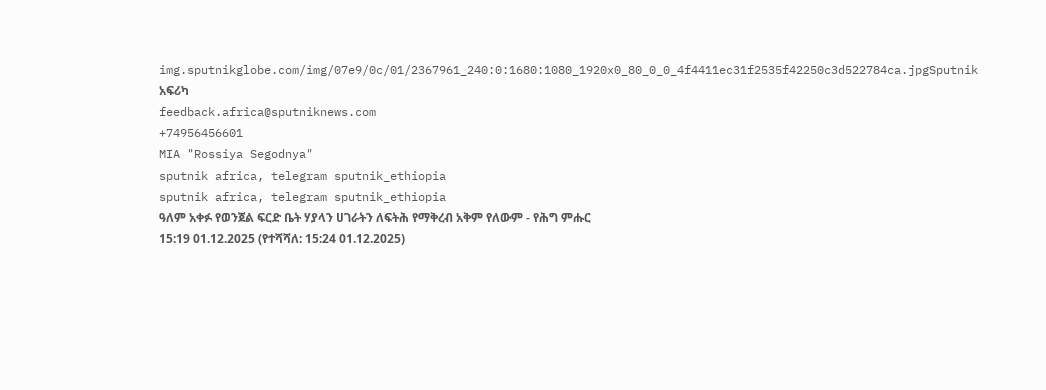img.sputnikglobe.com/img/07e9/0c/01/2367961_240:0:1680:1080_1920x0_80_0_0_4f4411ec31f2535f42250c3d522784ca.jpgSputnik አፍሪካ
feedback.africa@sputniknews.com
+74956456601
MIA "Rossiya Segodnya"
sputnik africa, telegram sputnik_ethiopia
sputnik africa, telegram sputnik_ethiopia
ዓለም አቀፉ የወንጀል ፍርድ ቤት ሃያላን ሀገራትን ለፍትሕ የማቅረብ አቅም የለውም - የሕግ ምሑር
15:19 01.12.2025 (የተሻሻለ: 15:24 01.12.2025)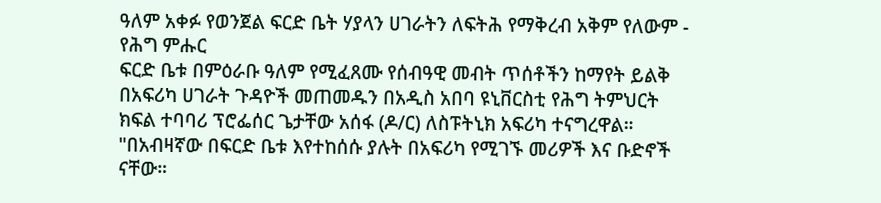ዓለም አቀፉ የወንጀል ፍርድ ቤት ሃያላን ሀገራትን ለፍትሕ የማቅረብ አቅም የለውም - የሕግ ምሑር
ፍርድ ቤቱ በምዕራቡ ዓለም የሚፈጸሙ የሰብዓዊ መብት ጥሰቶችን ከማየት ይልቅ በአፍሪካ ሀገራት ጉዳዮች መጠመዱን በአዲስ አበባ ዩኒቨርስቲ የሕግ ትምህርት ክፍል ተባባሪ ፕሮፌሰር ጌታቸው አሰፋ (ዶ/ር) ለስፑትኒክ አፍሪካ ተናግረዋል።
"በአብዛኛው በፍርድ ቤቱ እየተከሰሱ ያሉት በአፍሪካ የሚገኙ መሪዎች እና ቡድኖች ናቸው።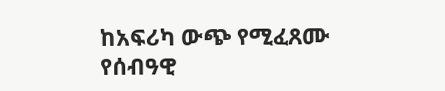ከአፍሪካ ውጭ የሚፈጸሙ የሰብዓዊ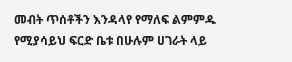መብት ጥሰቶችን እንዳላየ የማለፍ ልምምዱ የሚያሳይህ ፍርድ ቤቱ በሁሉም ሀገራት ላይ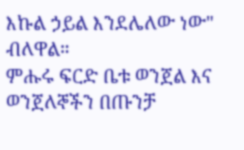እኩል ኃይል እንደሌለው ነው" ብለዋል።
ምሑሩ ፍርድ ቤቱ ወንጀል እና ወንጀለኞችን በጡንቻ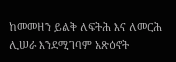ከመመዘን ይልቅ ለፍትሕ እና ለመርሕ ሊሠራ እንደሚገባም አጽዕኖት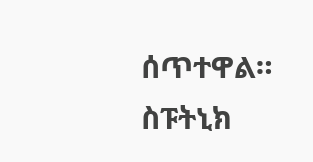ሰጥተዋል።
ስፑትኒክ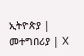ኢትዮጵያ | መተግበሪያ | X